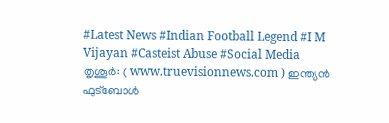#Latest News #Indian Football Legend #I M Vijayan #Casteist Abuse #Social Media
തൃശൂർ: ( www.truevisionnews.com ) ഇന്ത്യൻ ഫുട്ബോൾ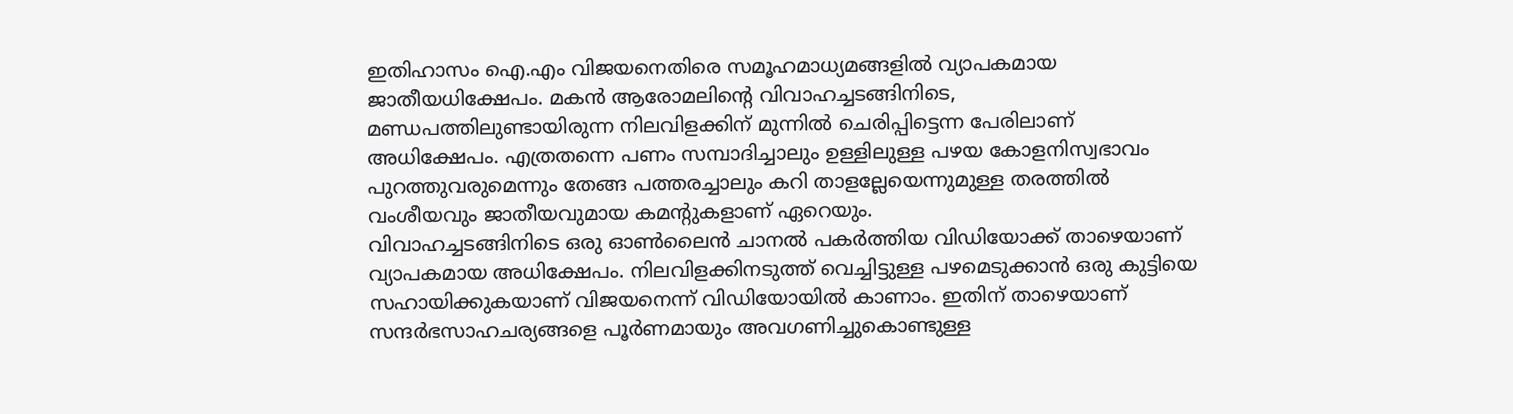ഇതിഹാസം ഐ.എം വിജയനെതിരെ സമൂഹമാധ്യമങ്ങളിൽ വ്യാപകമായ ജാതീയധിക്ഷേപം. മകൻ ആരോമലിന്റെ വിവാഹച്ചടങ്ങിനിടെ, മണ്ഡപത്തിലുണ്ടായിരുന്ന നിലവിളക്കിന് മുന്നിൽ ചെരിപ്പിട്ടെന്ന പേരിലാണ് അധിക്ഷേപം. എത്രതന്നെ പണം സമ്പാദിച്ചാലും ഉള്ളിലുള്ള പഴയ കോളനിസ്വഭാവം പുറത്തുവരുമെന്നും തേങ്ങ പത്തരച്ചാലും കറി താളല്ലേയെന്നുമുള്ള തരത്തിൽ വംശീയവും ജാതീയവുമായ കമന്റുകളാണ് ഏറെയും.
വിവാഹച്ചടങ്ങിനിടെ ഒരു ഓൺലൈൻ ചാനൽ പകർത്തിയ വിഡിയോക്ക് താഴെയാണ് വ്യാപകമായ അധിക്ഷേപം. നിലവിളക്കിനടുത്ത് വെച്ചിട്ടുള്ള പഴമെടുക്കാൻ ഒരു കുട്ടിയെ സഹായിക്കുകയാണ് വിജയനെന്ന് വിഡിയോയിൽ കാണാം. ഇതിന് താഴെയാണ് സന്ദർഭസാഹചര്യങ്ങളെ പൂർണമായും അവഗണിച്ചുകൊണ്ടുള്ള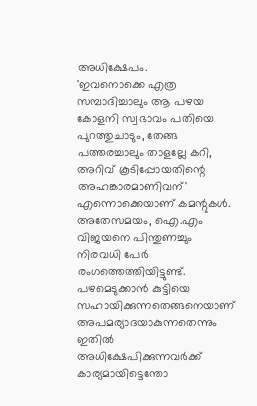അധിക്ഷേപം.
'ഇവനൊക്കെ എത്ര സമ്പാദിച്ചാലും ആ പഴയ കോളനി സ്വഭാവം പതിയെ പുറത്തുചാടും, തേങ്ങ പത്തരച്ചാലും താളല്ലേ കറി, അറിവ് കൂടിപ്പോയതിന്റെ അഹങ്കാരമാണിവന്' എന്നൊക്കെയാണ് കമന്റുകൾ. അതേസമയം, ഐ.എം വിജയനെ പിന്തുണച്ചും നിരവധി പേർ രംഗത്തെത്തിയിട്ടുണ്ട്.
പഴമെടുക്കാൻ കുട്ടിയെ സഹായിക്കുന്നതെങ്ങനെയാണ് അപമര്യാദയാകുന്നതെന്നും ഇതിൽ അധിക്ഷേപിക്കുന്നവർക്ക് കാര്യമായിട്ടെന്തോ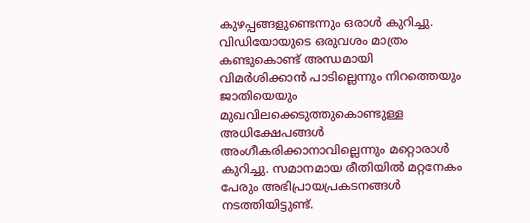കുഴപ്പങ്ങളുണ്ടെന്നും ഒരാൾ കുറിച്ചു. വിഡിയോയുടെ ഒരുവശം മാത്രം കണ്ടുകൊണ്ട് അന്ധമായി വിമർശിക്കാൻ പാടില്ലെന്നും നിറത്തെയും ജാതിയെയും മുഖവിലക്കെടുത്തുകൊണ്ടുള്ള അധിക്ഷേപങ്ങൾ അംഗീകരിക്കാനാവില്ലെന്നും മറ്റൊരാൾ കുറിച്ചു. സമാനമായ രീതിയിൽ മറ്റനേകം പേരും അഭിപ്രായപ്രകടനങ്ങൾ നടത്തിയിട്ടുണ്ട്.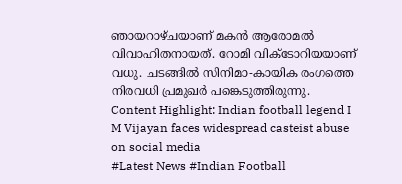ഞായറാഴ്ചയാണ് മകൻ ആരോമൽ വിവാഹിതനായത്. റോമി വിക്ടോറിയയാണ് വധു. ചടങ്ങിൽ സിനിമാ-കായിക രംഗത്തെ നിരവധി പ്രമുഖർ പങ്കെടുത്തിരുന്നു.
Content Highlight: Indian football legend I M Vijayan faces widespread casteist abuse on social media
#Latest News #Indian Football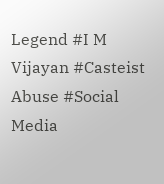Legend #I M Vijayan #Casteist Abuse #Social Media